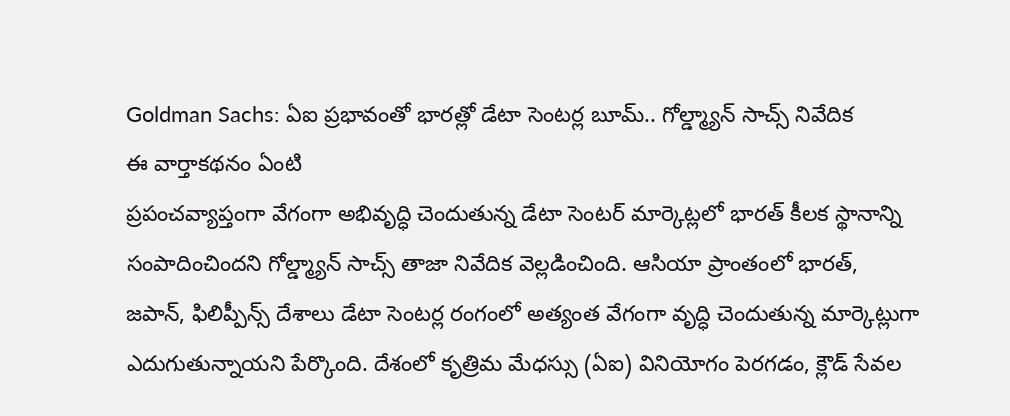Goldman Sachs: ఏఐ ప్రభావంతో భారత్లో డేటా సెంటర్ల బూమ్.. గోల్డ్మ్యాన్ సాచ్స్ నివేదిక
ఈ వార్తాకథనం ఏంటి
ప్రపంచవ్యాప్తంగా వేగంగా అభివృద్ధి చెందుతున్న డేటా సెంటర్ మార్కెట్లలో భారత్ కీలక స్థానాన్ని సంపాదించిందని గోల్డ్మ్యాన్ సాచ్స్ తాజా నివేదిక వెల్లడించింది. ఆసియా ప్రాంతంలో భారత్, జపాన్, ఫిలిప్పీన్స్ దేశాలు డేటా సెంటర్ల రంగంలో అత్యంత వేగంగా వృద్ధి చెందుతున్న మార్కెట్లుగా ఎదుగుతున్నాయని పేర్కొంది. దేశంలో కృత్రిమ మేధస్సు (ఏఐ) వినియోగం పెరగడం, క్లౌడ్ సేవల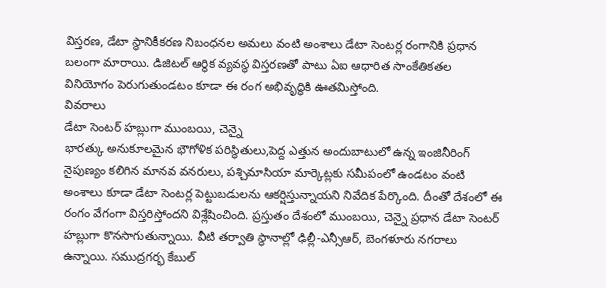విస్తరణ, డేటా స్థానికీకరణ నిబంధనల అమలు వంటి అంశాలు డేటా సెంటర్ల రంగానికి ప్రధాన బలంగా మారాయి. డిజిటల్ ఆర్థిక వ్యవస్థ విస్తరణతో పాటు ఏఐ ఆధారిత సాంకేతికతల వినియోగం పెరుగుతుండటం కూడా ఈ రంగ అభివృద్ధికి ఊతమిస్తోంది.
వివరాలు
డేటా సెంటర్ హబ్లుగా ముంబయి, చెన్నై
భారత్కు అనుకూలమైన భౌగోళిక పరిస్థితులు,పెద్ద ఎత్తున అందుబాటులో ఉన్న ఇంజినీరింగ్ నైపుణ్యం కలిగిన మానవ వనరులు, పశ్చిమాసియా మార్కెట్లకు సమీపంలో ఉండటం వంటి అంశాలు కూడా డేటా సెంటర్ల పెట్టుబడులను ఆకర్షిస్తున్నాయని నివేదిక పేర్కొంది. దీంతో దేశంలో ఈ రంగం వేగంగా విస్తరిస్తోందని విశ్లేషించింది. ప్రస్తుతం దేశంలో ముంబయి, చెన్నై ప్రధాన డేటా సెంటర్ హబ్లుగా కొనసాగుతున్నాయి. వీటి తర్వాతి స్థానాల్లో ఢిల్లీ-ఎన్సీఆర్, బెంగళూరు నగరాలు ఉన్నాయి. సముద్రగర్భ కేబుల్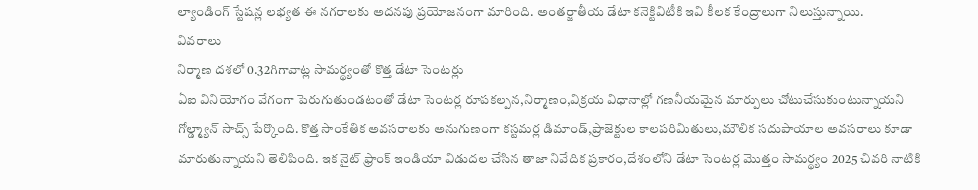ల్యాండింగ్ స్టేషన్ల లభ్యత ఈ నగరాలకు అదనపు ప్రయోజనంగా మారింది. అంతర్జాతీయ డేటా కనెక్టివిటీకి ఇవి కీలక కేంద్రాలుగా నిలుస్తున్నాయి.
వివరాలు
నిర్మాణ దశలో 0.32గిగావాట్ల సామర్థ్యంతో కొత్త డేటా సెంటర్లు
ఏఐ వినియోగం వేగంగా పెరుగుతుండటంతో డేటా సెంటర్ల రూపకల్పన,నిర్మాణం,విక్రయ విధానాల్లో గణనీయమైన మార్పులు చోటుచేసుకుంటున్నాయని గోల్డ్మ్యాన్ సాచ్స్ పేర్కొంది. కొత్త సాంకేతిక అవసరాలకు అనుగుణంగా కస్టమర్ల డిమాండ్,ప్రాజెక్టుల కాలపరిమితులు,మౌలిక సదుపాయాల అవసరాలు కూడా మారుతున్నాయని తెలిపింది. ఇక నైట్ ఫ్రాంక్ ఇండియా విడుదల చేసిన తాజా నివేదిక ప్రకారం,దేశంలోని డేటా సెంటర్ల మొత్తం సామర్థ్యం 2025 చివరి నాటికి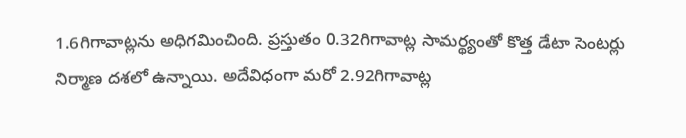1.6గిగావాట్లను అధిగమించింది. ప్రస్తుతం 0.32గిగావాట్ల సామర్థ్యంతో కొత్త డేటా సెంటర్లు నిర్మాణ దశలో ఉన్నాయి. అదేవిధంగా మరో 2.92గిగావాట్ల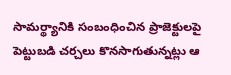సామర్థ్యానికి సంబంధించిన ప్రాజెక్టులపై పెట్టుబడి చర్చలు కొనసాగుతున్నట్లు ఆ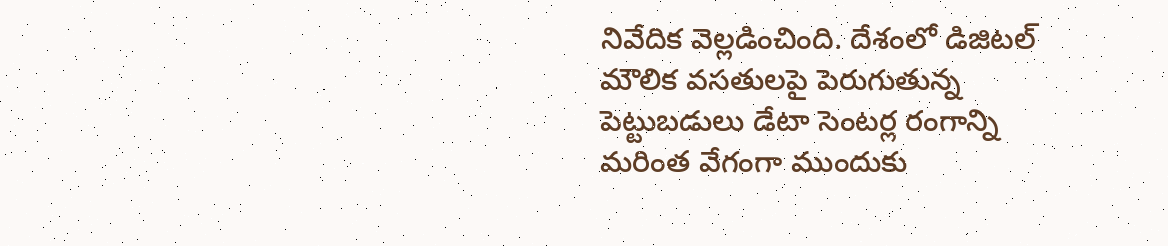నివేదిక వెల్లడించింది. దేశంలో డిజిటల్ మౌలిక వసతులపై పెరుగుతున్న పెట్టుబడులు డేటా సెంటర్ల రంగాన్ని మరింత వేగంగా ముందుకు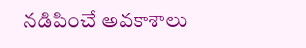నడిపించే అవకాశాలు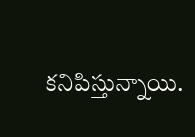కనిపిస్తున్నాయి.